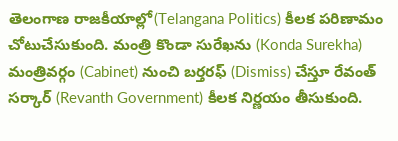తెలంగాణ రాజకీయాల్లో(Telangana Politics) కీలక పరిణామం చోటుచేసుకుంది. మంత్రి కొండా సురేఖను (Konda Surekha) మంత్రివర్గం (Cabinet) నుంచి బర్తరఫ్ (Dismiss) చేస్తూ రేవంత్ సర్కార్ (Revanth Government) కీలక నిర్ణయం తీసుకుంది.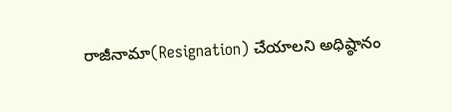రాజీనామా(Resignation) చేయాలని అధిష్ఠానం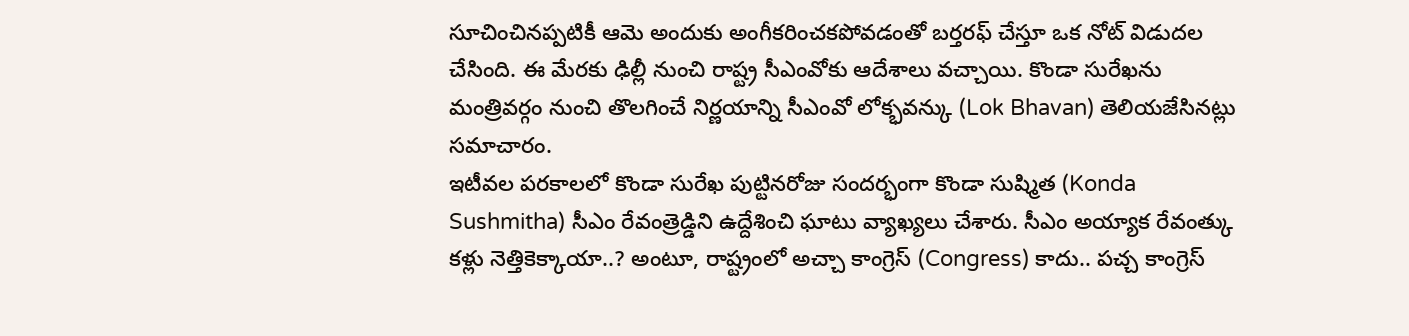సూచించినప్పటికీ ఆమె అందుకు అంగీకరించకపోవడంతో బర్తరఫ్ చేస్తూ ఒక నోట్ విడుదల చేసింది. ఈ మేరకు ఢిల్లీ నుంచి రాష్ట్ర సీఎంవోకు ఆదేశాలు వచ్చాయి. కొండా సురేఖను మంత్రివర్గం నుంచి తొలగించే నిర్ణయాన్ని సీఎంవో లోక్భవన్కు (Lok Bhavan) తెలియజేసినట్లు సమాచారం.
ఇటీవల పరకాలలో కొండా సురేఖ పుట్టినరోజు సందర్భంగా కొండా సుష్మిత (Konda Sushmitha) సీఎం రేవంత్రెడ్డిని ఉద్దేశించి ఘాటు వ్యాఖ్యలు చేశారు. సీఎం అయ్యాక రేవంత్కు కళ్లు నెత్తికెక్కాయా..? అంటూ, రాష్ట్రంలో అచ్చా కాంగ్రెస్ (Congress) కాదు.. పచ్చ కాంగ్రెస్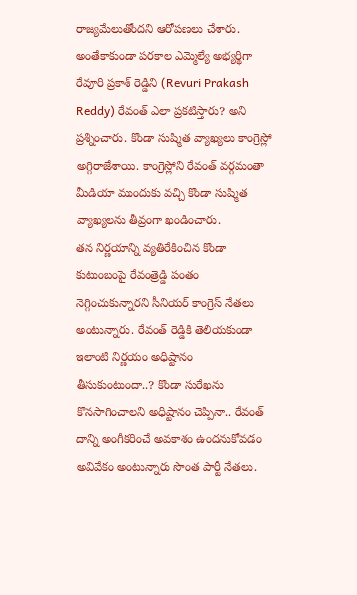రాజ్యమేలుతోందని ఆరోపణలు చేశారు. అంతేకాకుండా పరకాల ఎమ్మెల్యే అభ్యర్థిగా రేవూరి ప్రకాశ్ రెడ్డిని (Revuri Prakash Reddy) రేవంత్ ఎలా ప్రకటిస్తారు? అని ప్రశ్నించారు. కొండా సుష్మిత వ్యాఖ్యలు కాంగ్రెస్లో అగ్గిరాజేశాయి. కాంగ్రెస్లోని రేవంత్ వర్గమంతా మీడియా ముందుకు వచ్చి కొండా సుష్మిత వ్యాఖ్యలను తీవ్రంగా ఖండించారు.
తన నిర్ణయాన్ని వ్యతిరేకించిన కొండా కుటుంబంపై రేవంత్రెడ్డి పంతం నెగ్గించుకున్నారని సీనియర్ కాంగ్రెస్ నేతలు అంటున్నారు. రేవంత్ రెడ్డికి తెలియకుండా ఇలాంటి నిర్ణయం అధిష్టానం తీసుకుంటుందా..? కొండా సురేఖను కొనసాగించాలని అధిష్టానం చెప్పినా.. రేవంత్ దాన్ని అంగీకరించే అవకాశం ఉందనుకోవడం అవివేకం అంటున్నారు సొంత పార్టీ నేతలు.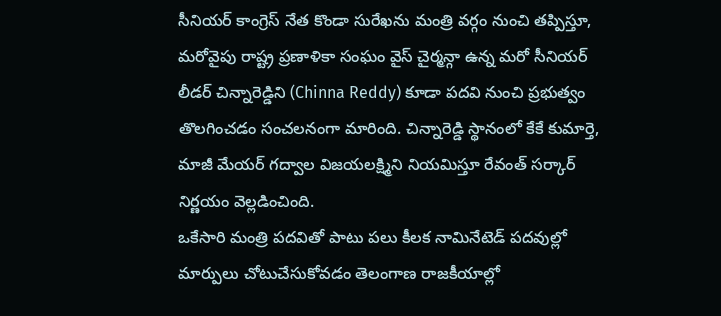సీనియర్ కాంగ్రెస్ నేత కొండా సురేఖను మంత్రి వర్గం నుంచి తప్పిస్తూ, మరోవైపు రాష్ట్ర ప్రణాళికా సంఘం వైస్ చైర్మన్గా ఉన్న మరో సీనియర్ లీడర్ చిన్నారెడ్డిని (Chinna Reddy) కూడా పదవి నుంచి ప్రభుత్వం తొలగించడం సంచలనంగా మారింది. చిన్నారెడ్డి స్థానంలో కేకే కుమార్తె, మాజీ మేయర్ గద్వాల విజయలక్ష్మిని నియమిస్తూ రేవంత్ సర్కార్ నిర్ణయం వెల్లడించింది.
ఒకేసారి మంత్రి పదవితో పాటు పలు కీలక నామినేటెడ్ పదవుల్లో మార్పులు చోటుచేసుకోవడం తెలంగాణ రాజకీయాల్లో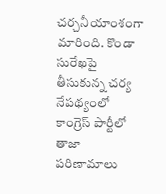చర్చనీయాంశంగా మారింది. కొండా సురేఖపై తీసుకున్న చర్య నేపథ్యంలో కాంగ్రెస్ పార్టీలో తాజా పరిణామాలు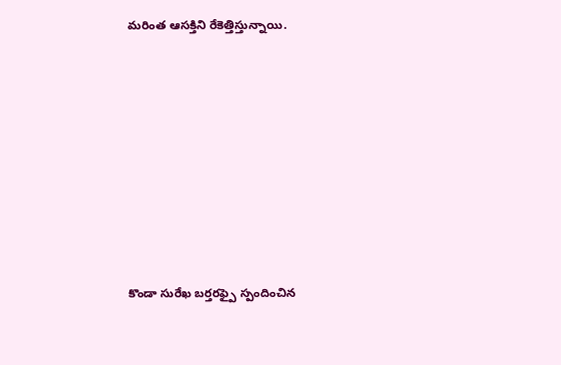మరింత ఆసక్తిని రేకెత్తిస్తున్నాయి.








కొండా సురేఖ బర్తరఫ్పై స్పందించిన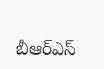బీఆర్ఎస్